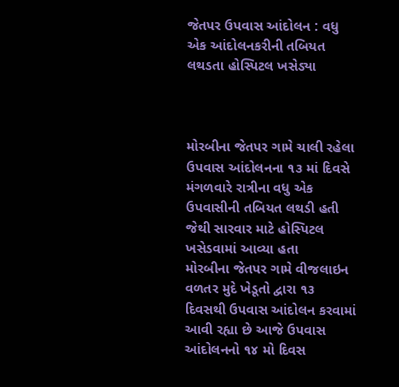જેતપર ઉપવાસ આંદોલન : વધુ એક આંદોલનકરીની તબિયત લથડતા હોસ્પિટલ ખસેડ્યા



મોરબીના જેતપર ગામે ચાલી રહેલા ઉપવાસ આંદોલનના ૧૩ માં દિવસે મંગળવારે રાત્રીના વધુ એક ઉપવાસીની તબિયત લથડી હતી જેથી સારવાર માટે હોસ્પિટલ ખસેડવામાં આવ્યા હતા
મોરબીના જેતપર ગામે વીજલાઇન વળતર મુદે ખેડૂતો દ્વારા ૧૩ દિવસથી ઉપવાસ આંદોલન કરવામાં આવી રહ્યા છે આજે ઉપવાસ આંદોલનનો ૧૪ મો દિવસ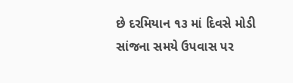છે દરમિયાન ૧૩ માં દિવસે મોડી સાંજના સમયે ઉપવાસ પર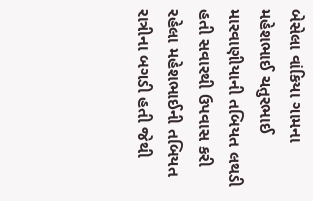બેસેલા વાંકિયા ગામના મહેશભાઈ ચતુરભાઈ મારવાણીયાની તબિયત લથડી હતી સવારથી ઉપવાસ કરી રહેલા મહેશભાઈની તબિયત રાત્રીના બગડી હતી જેથી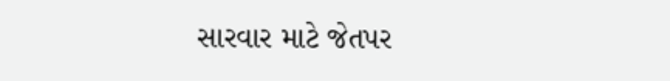સારવાર માટે જેતપર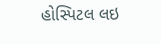હોસ્પિટલ લઇ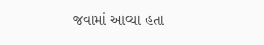જવામાં આવ્યા હતા